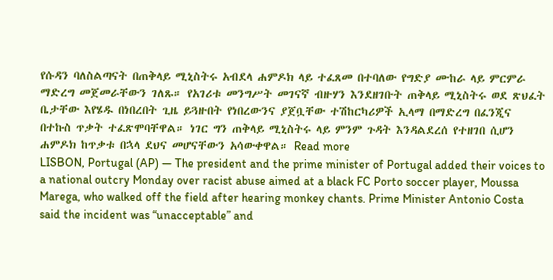የሱዳን ባለስልጣናት በጠቅላይ ሚኒስትሩ አብደላ ሐምዶክ ላይ ተፈጸመ በተባለው የግድያ ሙከራ ላይ ምርምራ ማድረግ መጀመራቸውን ገለጹ። የአገሪቱ መንግሥት መገናኛ ብዙሃን እንደዘገቡት ጠቅላይ ሚኒስትሩ ወደ ጽህፈት ቤታቸው እየሄዱ በነበረበት ጊዜ ይጓዙበት የነበረውንና ያጀቧቸው ተሽከርካሪዎች ኢላማ በማድረግ በፈንጂና በተኩስ ጥቃት ተፈጽሞባቸዋል። ነገር ግን ጠቅላይ ሚኒስትሩ ላይ ምንም ጉዳት እንዳልደረሰ የተዘገበ ሲሆን ሐምዶክ ከጥቃቱ በኋላ ደህና መሆናቸውን አሳውቀዋል። Read more
LISBON, Portugal (AP) — The president and the prime minister of Portugal added their voices to a national outcry Monday over racist abuse aimed at a black FC Porto soccer player, Moussa Marega, who walked off the field after hearing monkey chants. Prime Minister Antonio Costa said the incident was “unacceptable” and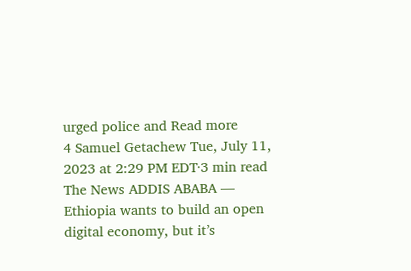urged police and Read more
4 Samuel Getachew Tue, July 11, 2023 at 2:29 PM EDT·3 min read The News ADDIS ABABA — Ethiopia wants to build an open digital economy, but it’s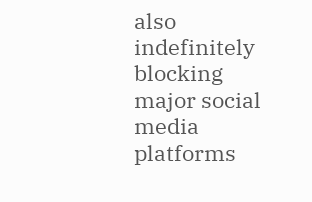also indefinitely blocking major social media platforms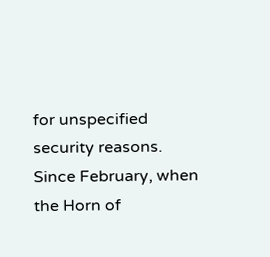for unspecified security reasons. Since February, when the Horn of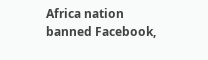Africa nation banned Facebook,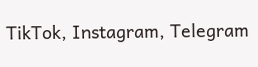TikTok, Instagram, Telegram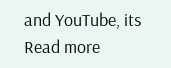and YouTube, its Read more